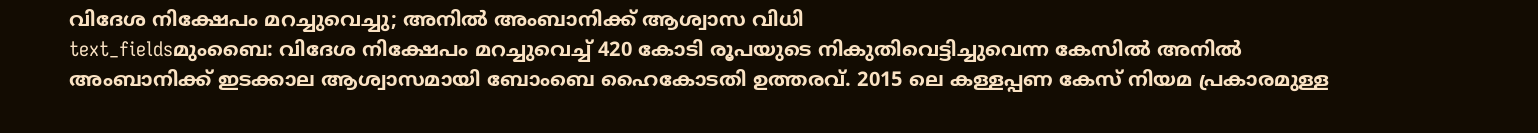വിദേശ നിക്ഷേപം മറച്ചുവെച്ചു; അനിൽ അംബാനിക്ക് ആശ്വാസ വിധി
text_fieldsമുംബൈ: വിദേശ നിക്ഷേപം മറച്ചുവെച്ച് 420 കോടി രൂപയുടെ നികുതിവെട്ടിച്ചുവെന്ന കേസിൽ അനിൽ അംബാനിക്ക് ഇടക്കാല ആശ്വാസമായി ബോംബെ ഹൈകോടതി ഉത്തരവ്. 2015 ലെ കള്ളപ്പണ കേസ് നിയമ പ്രകാരമുള്ള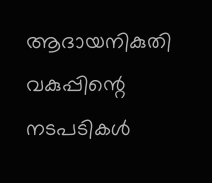ആദായനികുതി വകുപ്പിന്റെ നടപടികൾ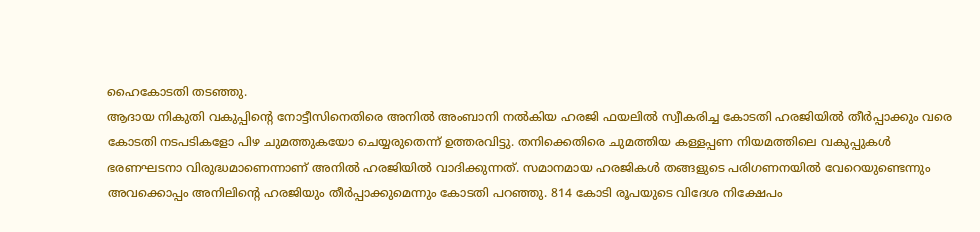ഹൈകോടതി തടഞ്ഞു.
ആദായ നികുതി വകുപ്പിന്റെ നോട്ടീസിനെതിരെ അനിൽ അംബാനി നൽകിയ ഹരജി ഫയലിൽ സ്വീകരിച്ച കോടതി ഹരജിയിൽ തീർപ്പാക്കും വരെ കോടതി നടപടികളോ പിഴ ചുമത്തുകയോ ചെയ്യരുതെന്ന് ഉത്തരവിട്ടു. തനിക്കെതിരെ ചുമത്തിയ കള്ളപ്പണ നിയമത്തിലെ വകുപ്പുകൾ ഭരണഘടനാ വിരുദ്ധമാണെന്നാണ് അനിൽ ഹരജിയിൽ വാദിക്കുന്നത്. സമാനമായ ഹരജികൾ തങ്ങളുടെ പരിഗണനയിൽ വേറെയുണ്ടെന്നും അവക്കൊപ്പം അനിലിന്റെ ഹരജിയും തീർപ്പാക്കുമെന്നും കോടതി പറഞ്ഞു. 814 കോടി രൂപയുടെ വിദേശ നിക്ഷേപം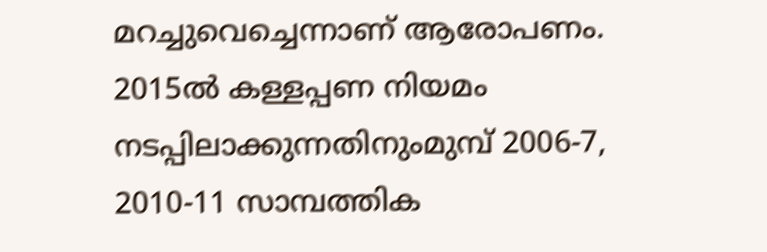മറച്ചുവെച്ചെന്നാണ് ആരോപണം.
2015ൽ കള്ളപ്പണ നിയമം നടപ്പിലാക്കുന്നതിനുംമുമ്പ് 2006-7, 2010-11 സാമ്പത്തിക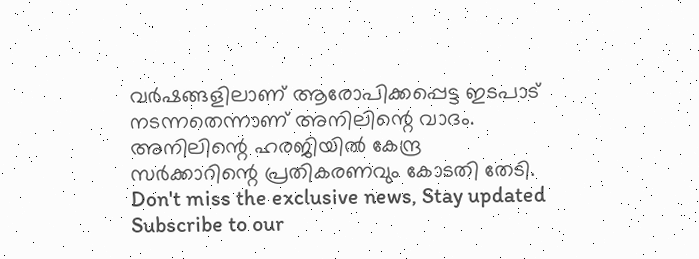വർഷങ്ങളിലാണ് ആരോപിക്കപ്പെട്ട ഇടപാട് നടന്നതെന്നാണ് അനിലിന്റെ വാദം. അനിലിന്റെ ഹരജിയിൽ കേന്ദ്ര സർക്കാറിന്റെ പ്രതികരണവും കോടതി തേടി.
Don't miss the exclusive news, Stay updated
Subscribe to our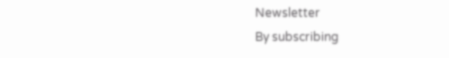Newsletter
By subscribing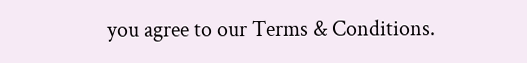you agree to our Terms & Conditions.